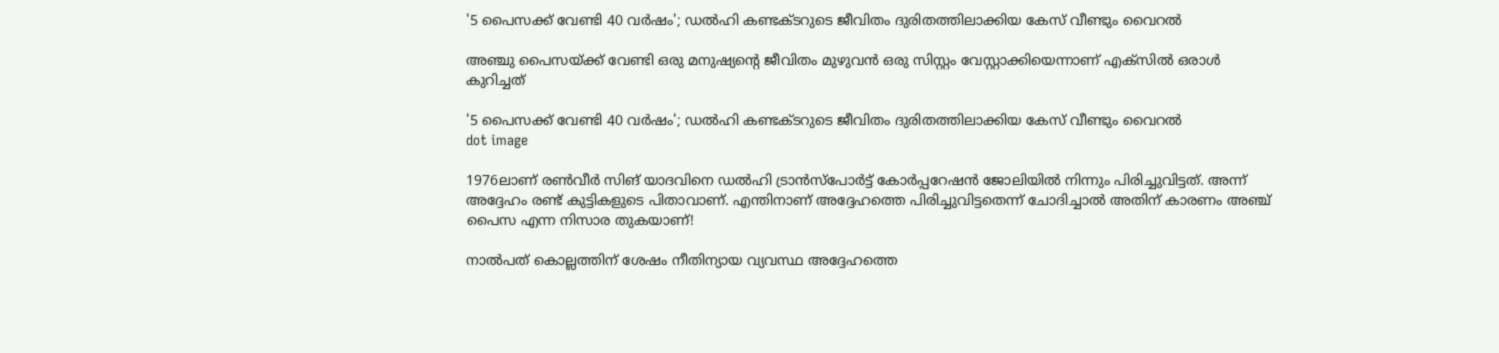'5 പൈസക്ക് വേണ്ടി 40 വർഷം'; ഡൽഹി കണ്ടക്ടറുടെ ജീവിതം ദുരിതത്തിലാക്കിയ കേസ് വീണ്ടും വൈറൽ

അഞ്ചു പൈസയ്ക്ക് വേണ്ടി ഒരു മനുഷ്യന്റെ ജീവിതം മുഴുവൻ ഒരു സിസ്റ്റം വേസ്റ്റാക്കിയെന്നാണ് എക്‌സിൽ ഒരാൾ കുറിച്ചത്

'5 പൈസക്ക് വേണ്ടി 40 വർഷം'; ഡൽഹി കണ്ടക്ടറുടെ ജീവിതം ദുരിതത്തിലാക്കിയ കേസ് വീണ്ടും വൈറൽ
dot image

1976ലാണ് രൺവീർ സിങ് യാദവിനെ ഡൽഹി ട്രാൻസ്‌പോർട്ട് കോർപ്പറേഷൻ ജോലിയിൽ നിന്നും പിരിച്ചുവിട്ടത്. അന്ന് അദ്ദേഹം രണ്ട് കുട്ടികളുടെ പിതാവാണ്. എന്തിനാണ് അദ്ദേഹത്തെ പിരിച്ചുവിട്ടതെന്ന് ചോദിച്ചാൽ അതിന് കാരണം അഞ്ച് പൈസ എന്ന നിസാര തുകയാണ്!

നാൽപത് കൊല്ലത്തിന് ശേഷം നീതിന്യായ വ്യവസ്ഥ അദ്ദേഹത്തെ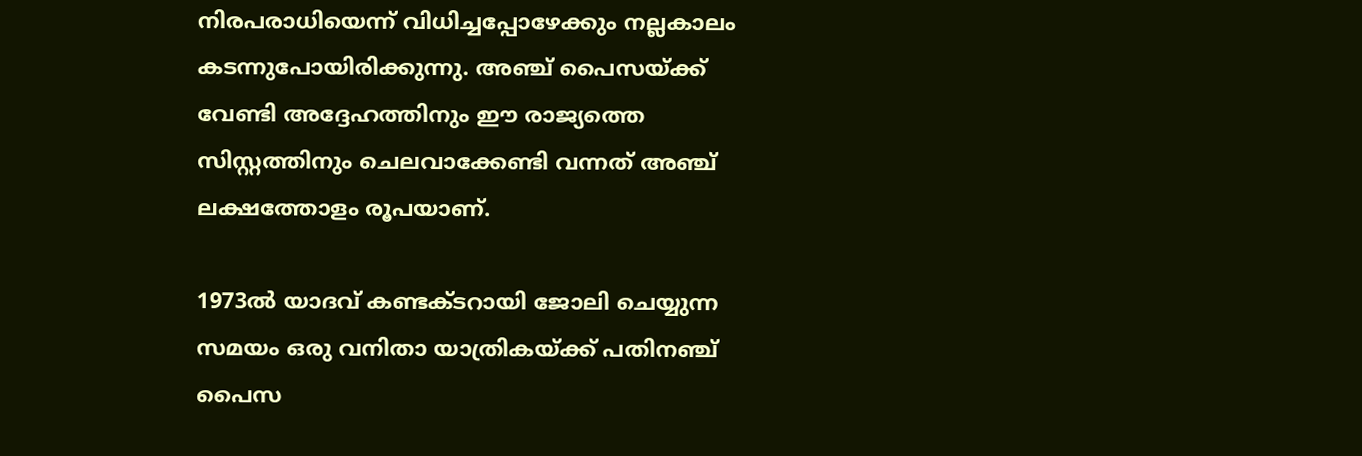നിരപരാധിയെന്ന് വിധിച്ചപ്പോഴേക്കും നല്ലകാലം കടന്നുപോയിരിക്കുന്നു. അഞ്ച് പൈസയ്ക്ക് വേണ്ടി അദ്ദേഹത്തിനും ഈ രാജ്യത്തെ സിസ്റ്റത്തിനും ചെലവാക്കേണ്ടി വന്നത് അഞ്ച് ലക്ഷത്തോളം രൂപയാണ്.

1973ൽ യാദവ് കണ്ടക്ടറായി ജോലി ചെയ്യുന്ന സമയം ഒരു വനിതാ യാത്രികയ്ക്ക് പതിനഞ്ച് പൈസ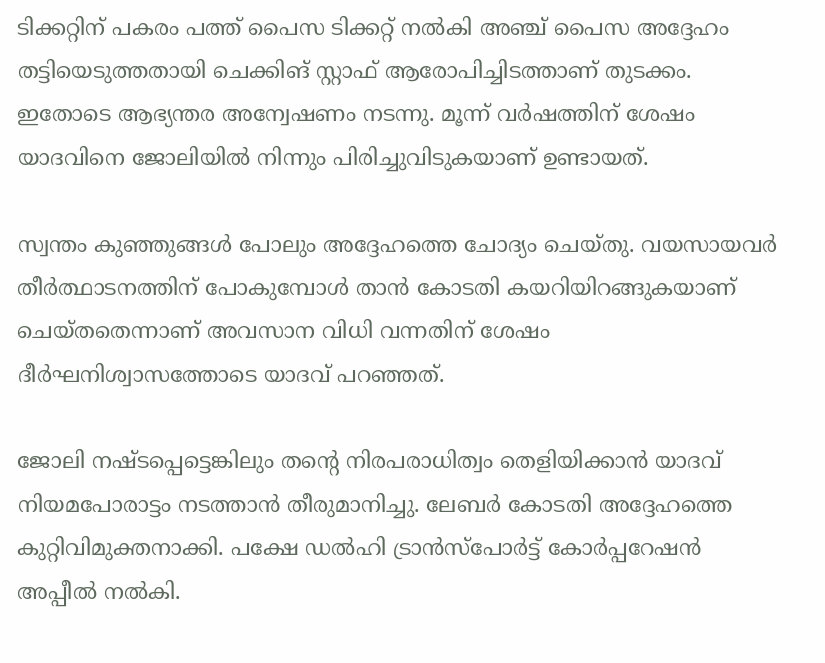ടിക്കറ്റിന് പകരം പത്ത് പൈസ ടിക്കറ്റ് നൽകി അഞ്ച് പൈസ അദ്ദേഹം തട്ടിയെടുത്തതായി ചെക്കിങ് സ്റ്റാഫ് ആരോപിച്ചിടത്താണ് തുടക്കം. ഇതോടെ ആഭ്യന്തര അന്വേഷണം നടന്നു. മൂന്ന് വർഷത്തിന് ശേഷം യാദവിനെ ജോലിയിൽ നിന്നും പിരിച്ചുവിടുകയാണ് ഉണ്ടായത്.

സ്വന്തം കുഞ്ഞുങ്ങൾ പോലും അദ്ദേഹത്തെ ചോദ്യം ചെയ്തു. വയസായവർ തീർത്ഥാടനത്തിന് പോകുമ്പോൾ താൻ കോടതി കയറിയിറങ്ങുകയാണ് ചെയ്തതെന്നാണ് അവസാന വിധി വന്നതിന് ശേഷം ദീർഘനിശ്വാസത്തോടെ യാദവ് പറഞ്ഞത്.

ജോലി നഷ്ടപ്പെട്ടെങ്കിലും തന്റെ നിരപരാധിത്വം തെളിയിക്കാൻ യാദവ് നിയമപോരാട്ടം നടത്താൻ തീരുമാനിച്ചു. ലേബർ കോടതി അദ്ദേഹത്തെ കുറ്റിവിമുക്തനാക്കി. പക്ഷേ ഡൽഹി ട്രാൻസ്‌പോർട്ട് കോർപ്പറേഷൻ അപ്പീൽ നൽകി.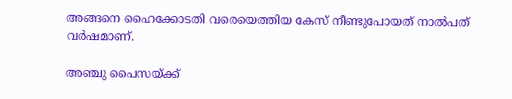അങ്ങനെ ഹൈക്കോടതി വരെയെത്തിയ കേസ് നീണ്ടുപോയത് നാൽപത് വർഷമാണ്.

അഞ്ചു പൈസയ്ക്ക്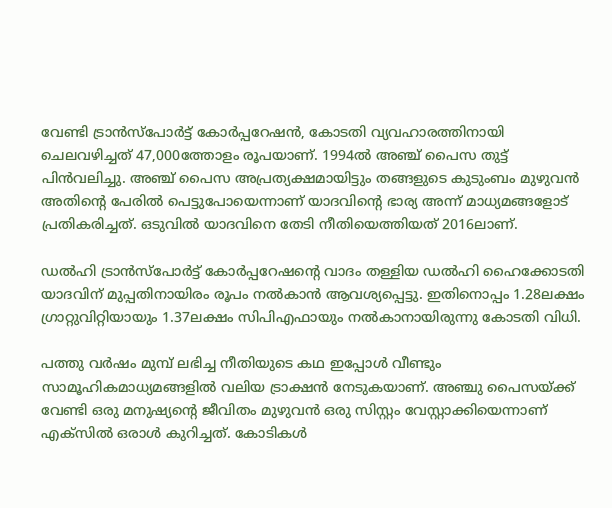വേണ്ടി ട്രാൻസ്പോർട്ട് കോർപ്പറേഷൻ, കോടതി വ്യവഹാരത്തിനായി ചെലവഴിച്ചത് 47,000ത്തോളം രൂപയാണ്. 1994ൽ അഞ്ച് പൈസ തുട്ട് പിൻവലിച്ചു. അഞ്ച് പൈസ അപ്രത്യക്ഷമായിട്ടും തങ്ങളുടെ കുടുംബം മുഴുവൻ അതിന്റെ പേരിൽ പെട്ടുപോയെന്നാണ് യാദവിന്റെ ഭാര്യ അന്ന് മാധ്യമങ്ങളോട് പ്രതികരിച്ചത്. ഒടുവിൽ യാദവിനെ തേടി നീതിയെത്തിയത് 2016ലാണ്.

ഡൽഹി ട്രാൻസ്‌പോർട്ട് കോർപ്പറേഷന്റെ വാദം തള്ളിയ ഡൽഹി ഹൈക്കോടതി യാദവിന് മുപ്പതിനായിരം രൂപം നൽകാൻ ആവശ്യപ്പെട്ടു. ഇതിനൊപ്പം 1.28ലക്ഷം ഗ്രാറ്റുവിറ്റിയായും 1.37ലക്ഷം സിപിഎഫായും നൽകാനായിരുന്നു കോടതി വിധി.

പത്തു വർഷം മുമ്പ് ലഭിച്ച നീതിയുടെ കഥ ഇപ്പോൾ വീണ്ടും സാമൂഹികമാധ്യമങ്ങളിൽ വലിയ ട്രാക്ഷൻ നേടുകയാണ്. അഞ്ചു പൈസയ്ക്ക് വേണ്ടി ഒരു മനുഷ്യന്റെ ജീവിതം മുഴുവൻ ഒരു സിസ്റ്റം വേസ്റ്റാക്കിയെന്നാണ് എക്‌സിൽ ഒരാൾ കുറിച്ചത്. കോടികൾ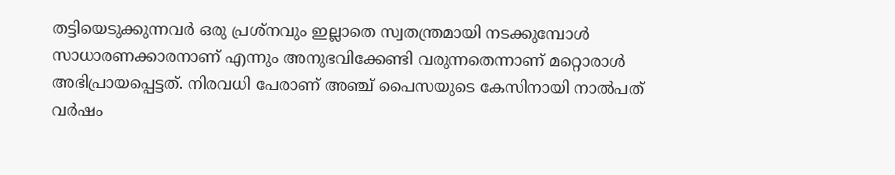തട്ടിയെടുക്കുന്നവർ ഒരു പ്രശ്‌നവും ഇല്ലാതെ സ്വതന്ത്രമായി നടക്കുമ്പോൾ സാധാരണക്കാരനാണ് എന്നും അനുഭവിക്കേണ്ടി വരുന്നതെന്നാണ് മറ്റൊരാൾ അഭിപ്രായപ്പെട്ടത്. നിരവധി പേരാണ് അഞ്ച് പൈസയുടെ കേസിനായി നാൽപത് വർഷം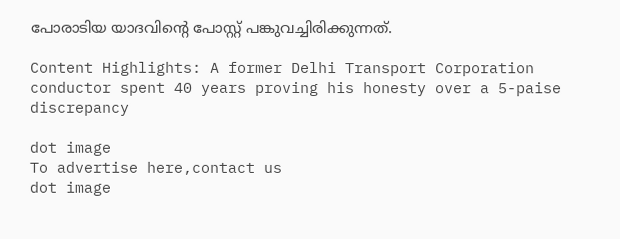പോരാടിയ യാദവിന്റെ പോസ്റ്റ് പങ്കുവച്ചിരിക്കുന്നത്.

Content Highlights: A former Delhi Transport Corporation conductor spent 40 years proving his honesty over a 5-paise discrepancy

dot image
To advertise here,contact us
dot image